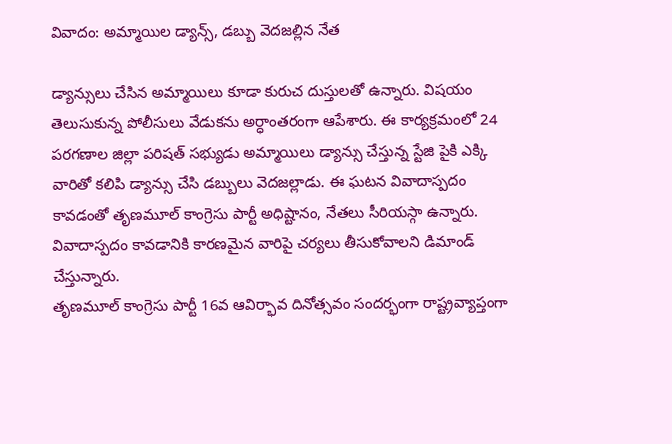వివాదం: అమ్మాయిల డ్యాన్స్, డబ్బు వెదజల్లిన నేత

డ్యాన్సులు చేసిన అమ్మాయిలు కూడా కురుచ దుస్తులతో ఉన్నారు. విషయం తెలుసుకున్న పోలీసులు వేడుకను అర్ధాంతరంగా ఆపేశారు. ఈ కార్యక్రమంలో 24 పరగణాల జిల్లా పరిషత్ సభ్యుడు అమ్మాయిలు డ్యాన్సు చేస్తున్న స్టేజి పైకి ఎక్కి వారితో కలిపి డ్యాన్సు చేసి డబ్బులు వెదజల్లాడు. ఈ ఘటన వివాదాస్పదం కావడంతో తృణమూల్ కాంగ్రెసు పార్టీ అధిష్టానం, నేతలు సీరియస్గా ఉన్నారు. వివాదాస్పదం కావడానికి కారణమైన వారిపై చర్యలు తీసుకోవాలని డిమాండ్ చేస్తున్నారు.
తృణమూల్ కాంగ్రెసు పార్టీ 16వ ఆవిర్భావ దినోత్సవం సందర్భంగా రాష్ట్రవ్యాప్తంగా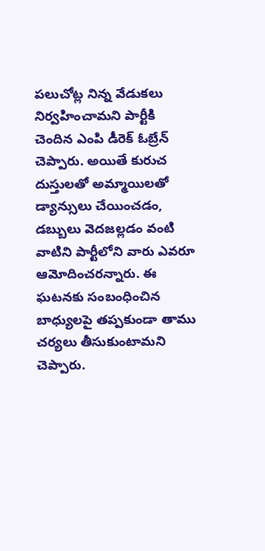పలుచోట్ల నిన్న వేడుకలు నిర్వహించామని పార్టీకి చెందిన ఎంపి డీరెక్ ఓబ్రేన్ చెప్పారు. అయితే కురుచ దుస్తులతో అమ్మాయిలతో డ్యాన్సులు చేయించడం, డబ్బులు వెదజల్లడం వంటి వాటిని పార్టీలోని వారు ఎవరూ ఆమోదించరన్నారు. ఈ ఘటనకు సంబంధించిన బాధ్యులపై తప్పకుండా తాము చర్యలు తీసుకుంటామని చెప్పారు.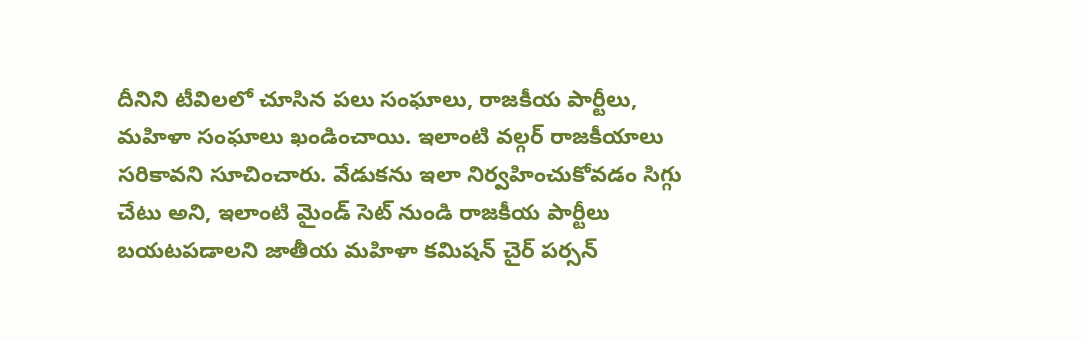దీనిని టీవిలలో చూసిన పలు సంఘాలు, రాజకీయ పార్టీలు, మహిళా సంఘాలు ఖండించాయి. ఇలాంటి వల్గర్ రాజకీయాలు సరికావని సూచించారు. వేడుకను ఇలా నిర్వహించుకోవడం సిగ్గు చేటు అని, ఇలాంటి మైండ్ సెట్ నుండి రాజకీయ పార్టీలు బయటపడాలని జాతీయ మహిళా కమిషన్ చైర్ పర్సన్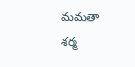మమతా శర్మ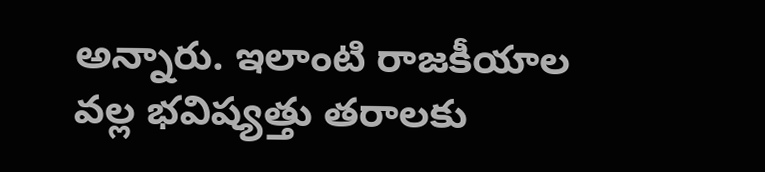అన్నారు. ఇలాంటి రాజకీయాల వల్ల భవిష్యత్తు తరాలకు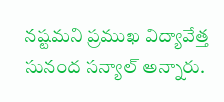నష్టమని ప్రముఖ విద్యావేత్త సునంద సన్యాల్ అన్నారు.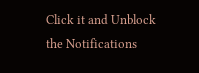Click it and Unblock the Notifications